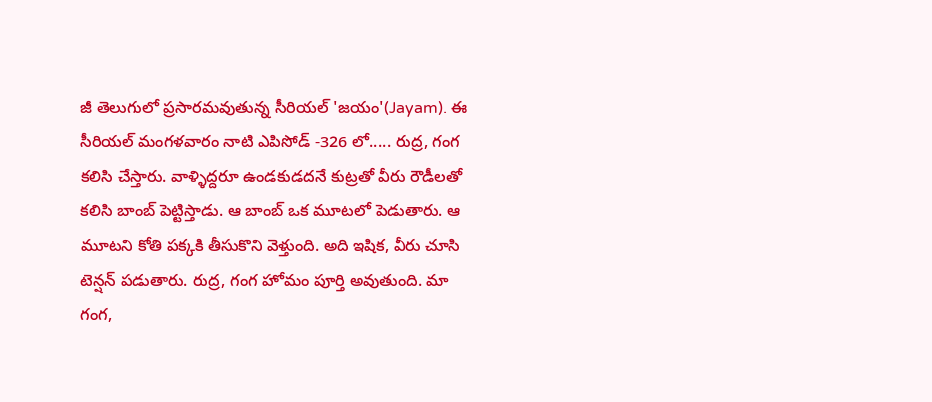జీ తెలుగులో ప్రసారమవుతున్న సీరియల్ 'జయం'(Jayam). ఈ సీరియల్ మంగళవారం నాటి ఎపిసోడ్ -326 లో..... రుద్ర, గంగ కలిసి చేస్తారు. వాళ్ళిద్దరూ ఉండకుడదనే కుట్రతో వీరు రౌడీలతో కలిసి బాంబ్ పెట్టిస్తాడు. ఆ బాంబ్ ఒక మూటలో పెడుతారు. ఆ మూటని కోతి పక్కకి తీసుకొని వెళ్తుంది. అది ఇషిక, వీరు చూసి టెన్షన్ పడుతారు. రుద్ర, గంగ హోమం పూర్తి అవుతుంది. మా గంగ,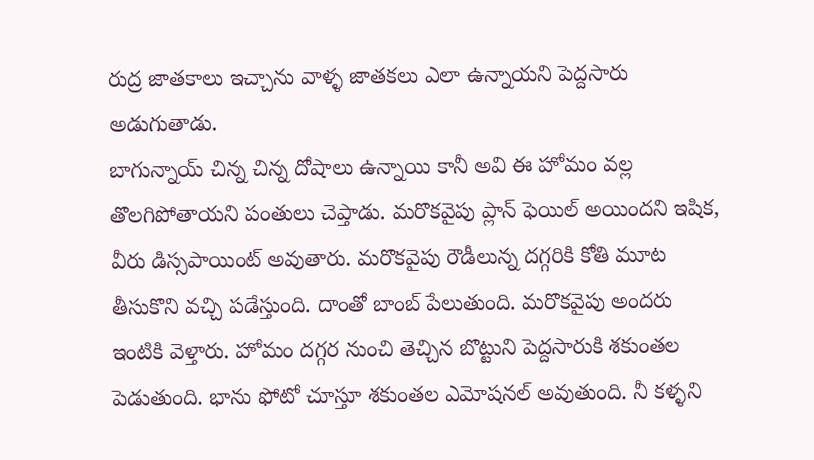రుద్ర జాతకాలు ఇచ్చాను వాళ్ళ జాతకలు ఎలా ఉన్నాయని పెద్దసారు అడుగుతాడు.
బాగున్నాయ్ చిన్న చిన్న దోషాలు ఉన్నాయి కానీ అవి ఈ హోమం వల్ల తొలగిపోతాయని పంతులు చెప్తాడు. మరొకవైపు ప్లాన్ ఫెయిల్ అయిందని ఇషిక, వీరు డిస్సపాయింట్ అవుతారు. మరొకవైపు రౌడీలున్న దగ్గరికి కోతి మూట తీసుకొని వచ్చి పడేస్తుంది. దాంతో బాంబ్ పేలుతుంది. మరొకవైపు అందరు ఇంటికి వెళ్తారు. హోమం దగ్గర నుంచి తెచ్చిన బొట్టుని పెద్దసారుకి శకుంతల పెడుతుంది. భాను ఫోటో చూస్తూ శకుంతల ఎమోషనల్ అవుతుంది. నీ కళ్ళని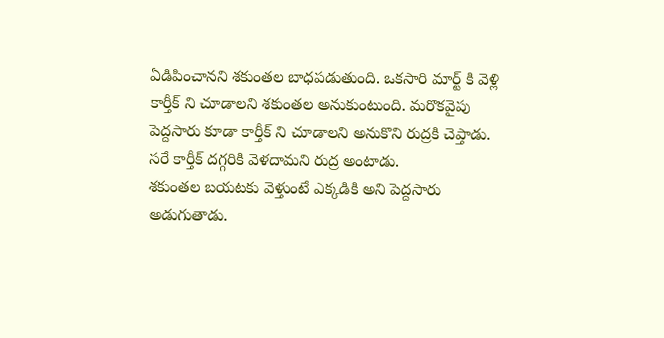ఏడిపించానని శకుంతల బాధపడుతుంది. ఒకసారి మార్ట్ కి వెళ్లి కార్తీక్ ని చూడాలని శకుంతల అనుకుంటుంది. మరొకవైపు పెద్దసారు కూడా కార్తీక్ ని చూడాలని అనుకొని రుద్రకి చెప్తాడు. సరే కార్తీక్ దగ్గరికి వెళదామని రుద్ర అంటాడు.
శకుంతల బయటకు వెళ్తుంటే ఎక్కడికి అని పెద్దసారు అడుగుతాడు.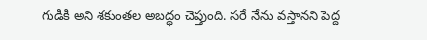గుడికి అని శకుంతల అబద్ధం చెప్తుంది. సరే నేను వస్తానని పెద్ద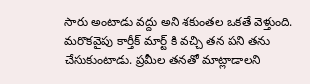సారు అంటాడు వద్దు అని శకుంతల ఒకతే వెళ్తుంది. మరొకవైపు కార్తీక్ మార్ట్ కి వచ్చి తన పని తను చేసుకుంటాడు. ప్రమీల తనతో మాట్లాడాలని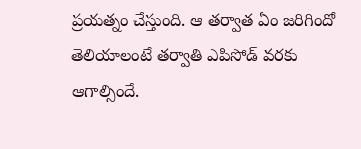ప్రయత్నం చేస్తుంది. ఆ తర్వాత ఏం జరిగిందో తెలియాలంటే తర్వాతి ఎపిసోడ్ వరకు ఆగాల్సిందే.